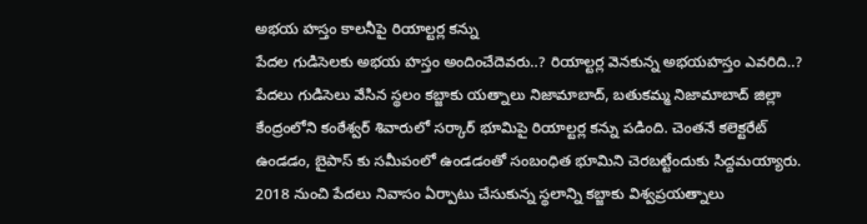అభయ హస్తం కాలనీపై రియాల్టర్ల కన్ను
పేదల గుడిసెలకు అభయ హస్తం అందించేదెవరు..? రియాల్టర్ల వెనకున్న అభయహస్తం ఎవరిది..? పేదలు గుడిసెలు వేసిన స్థలం కబ్జాకు యత్నాలు నిజామాబాద్, బతుకమ్మ నిజామాబాద్ జిల్లా కేంద్రంలోని కంఠేశ్వర్ శివారులో సర్కార్ భూమిపై రియాల్టర్ల కన్ను పడింది. చెంతనే కలెక్టరేట్ ఉండడం, బైపాస్ కు సమీపంలో ఉండడంతో సంబంధిత భూమిని చెరబట్టేందుకు సిద్దమయ్యారు. 2018 నుంచి పేదలు నివాసం ఏర్పాటు చేసుకున్న స్థలాన్ని కబ్జాకు విశ్వప్రయత్నాలు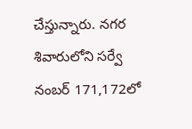చేస్తున్నారు. నగర శివారులోని సర్వే నంబర్ 171,172లో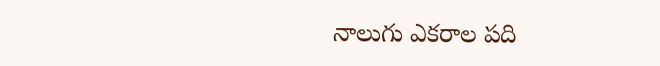నాలుగు ఎకరాల పది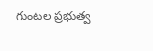గుంటల ప్రభుత్వ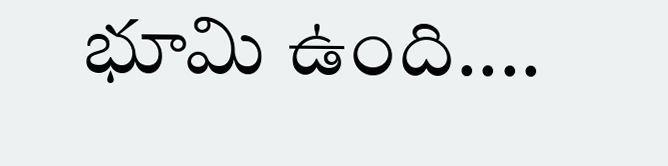భూమి ఉంది....